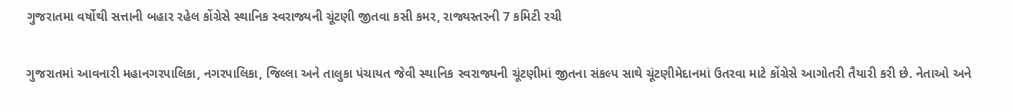ગુજરાતમા વર્ષોથી સત્તાની બહાર રહેલ કોંગ્રેસે સ્થાનિક સ્વરાજ્યની ચૂંટણી જીતવા કસી કમર, રાજ્યસ્તરની 7 કમિટી રચી

ગુજરાતમાં આવનારી મહાનગરપાલિકા, નગરપાલિકા, જિલ્લા અને તાલુકા પંચાયત જેવી સ્થાનિક સ્વરાજ્યની ચૂંટણીમાં જીતના સંકલ્પ સાથે ચૂંટણીમેદાનમાં ઉતરવા માટે કોંગ્રેસે આગોતરી તૈયારી કરી છે. નેતાઓ અને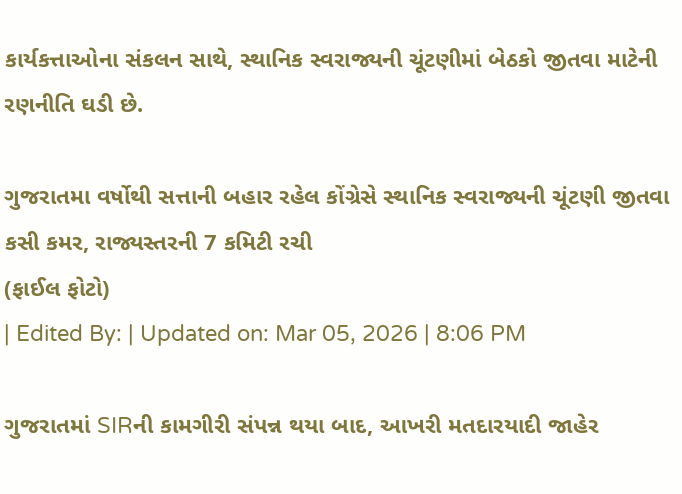કાર્યકત્તાઓના સંકલન સાથે, સ્થાનિક સ્વરાજ્યની ચૂંટણીમાં બેઠકો જીતવા માટેની રણનીતિ ઘડી છે.

ગુજરાતમા વર્ષોથી સત્તાની બહાર રહેલ કોંગ્રેસે સ્થાનિક સ્વરાજ્યની ચૂંટણી જીતવા કસી કમર, રાજ્યસ્તરની 7 કમિટી રચી
(ફાઈલ ફોટો)
| Edited By: | Updated on: Mar 05, 2026 | 8:06 PM

ગુજરાતમાં SIRની કામગીરી સંપન્ન થયા બાદ, આખરી મતદારયાદી જાહેર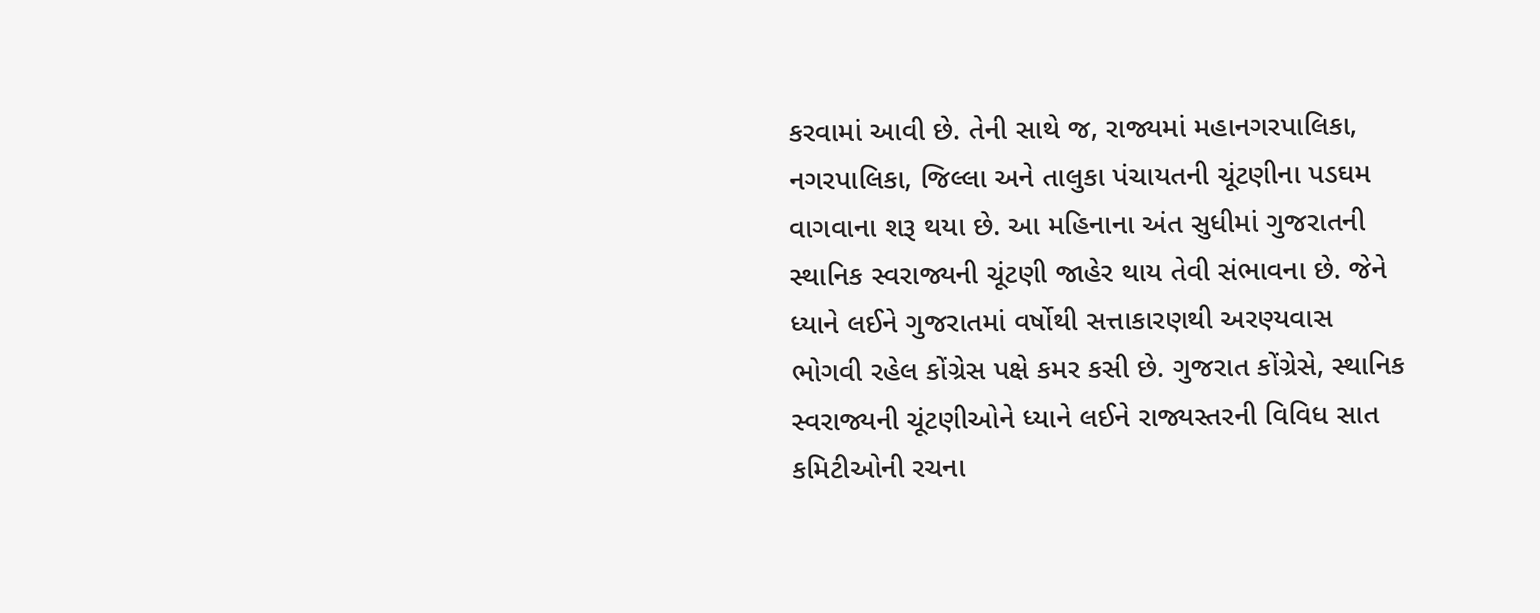કરવામાં આવી છે. તેની સાથે જ, રાજ્યમાં મહાનગરપાલિકા, નગરપાલિકા, જિલ્લા અને તાલુકા પંચાયતની ચૂંટણીના પડઘમ વાગવાના શરૂ થયા છે. આ મહિનાના અંત સુધીમાં ગુજરાતની સ્થાનિક સ્વરાજ્યની ચૂંટણી જાહેર થાય તેવી સંભાવના છે. જેને ધ્યાને લઈને ગુજરાતમાં વર્ષોથી સત્તાકારણથી અરણ્યવાસ ભોગવી રહેલ કોંગ્રેસ પક્ષે કમર કસી છે. ગુજરાત કોંગ્રેસે, સ્થાનિક સ્વરાજ્યની ચૂંટણીઓને ધ્યાને લઈને રાજ્યસ્તરની વિવિધ સાત કમિટીઓની રચના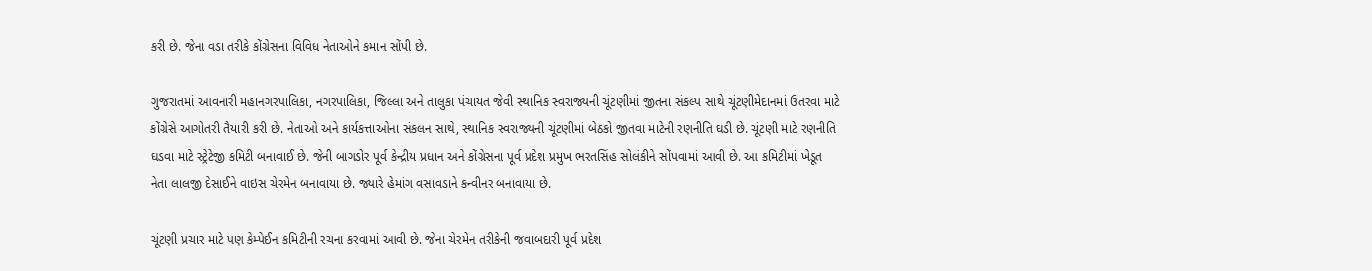કરી છે. જેના વડા તરીકે કોંગ્રેસના વિવિધ નેતાઓને કમાન સોંપી છે.

ગુજરાતમાં આવનારી મહાનગરપાલિકા, નગરપાલિકા, જિલ્લા અને તાલુકા પંચાયત જેવી સ્થાનિક સ્વરાજ્યની ચૂંટણીમાં જીતના સંકલ્પ સાથે ચૂંટણીમેદાનમાં ઉતરવા માટે કોંગ્રેસે આગોતરી તૈયારી કરી છે. નેતાઓ અને કાર્યકત્તાઓના સંકલન સાથે, સ્થાનિક સ્વરાજ્યની ચૂંટણીમાં બેઠકો જીતવા માટેની રણનીતિ ઘડી છે. ચૂંટણી માટે રણનીતિ ઘડવા માટે સ્ટ્રેટેજી કમિટી બનાવાઈ છે. જેની બાગડોર પૂર્વ કેન્દ્રીય પ્રધાન અને કોંગ્રેસના પૂર્વ પ્રદેશ પ્રમુખ ભરતસિંહ સોલંકીને સોંપવામાં આવી છે. આ કમિટીમાં ખેડૂત નેતા લાલજી દેસાઈને વાઇસ ચેરમેન બનાવાયા છે. જ્યારે હેમાંગ વસાવડાને કન્વીનર બનાવાયા છે.

ચૂંટણી પ્રચાર માટે પણ કેમ્પેઈન કમિટીની રચના કરવામાં આવી છે. જેના ચેરમેન તરીકેની જવાબદારી પૂર્વ પ્રદેશ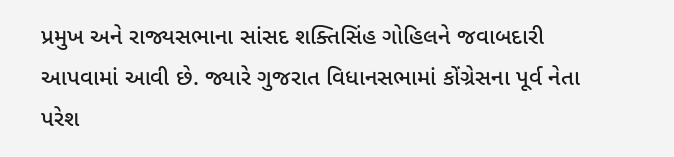પ્રમુખ અને રાજ્યસભાના સાંસદ શક્તિસિંહ ગોહિલને જવાબદારી આપવામાં આવી છે. જ્યારે ગુજરાત વિધાનસભામાં કોંગ્રેસના પૂર્વ નેતા પરેશ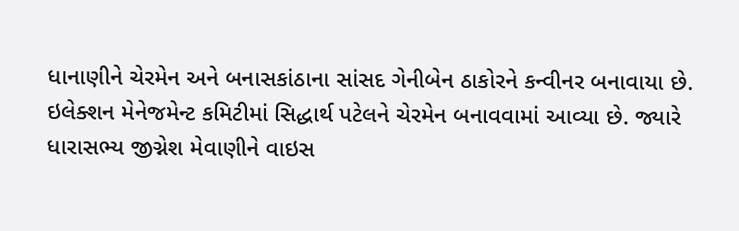ધાનાણીને ચેરમેન અને બનાસકાંઠાના સાંસદ ગેનીબેન ઠાકોરને કન્વીનર બનાવાયા છે. ઇલેક્શન મેનેજમેન્ટ કમિટીમાં સિદ્ધાર્થ પટેલને ચેરમેન બનાવવામાં આવ્યા છે. જ્યારે ધારાસભ્ય જીગ્નેશ મેવાણીને વાઇસ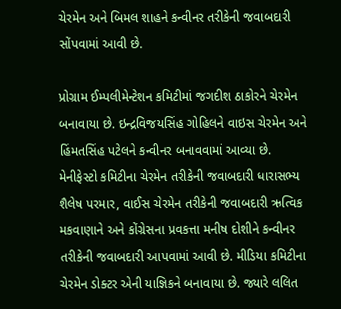ચેરમેન અને બિમલ શાહને કન્વીનર તરીકેની જવાબદારી સોંપવામાં આવી છે.

પ્રોગ્રામ ઈમ્પલીમેન્ટેશન કમિટીમાં જગદીશ ઠાકોરને ચેરમેન બનાવાયા છે. ઇન્દ્રવિજયસિંહ ગોહિલને વાઇસ ચેરમેન અને હિંમતસિંહ પટેલને કન્વીનર બનાવવામાં આવ્યા છે. મેનીફેસ્ટો કમિટીના ચેરમેન તરીકેની જવાબદારી ધારાસભ્ય શૈલેષ પરમાર, વાઈસ ચેરમેન તરીકેની જવાબદારી ઋત્વિક મકવાણાને અને કોંગ્રેસના પ્રવકત્તા મનીષ દોશીને કન્વીનર તરીકેની જવાબદારી આપવામાં આવી છે. મીડિયા કમિટીના ચેરમેન ડોક્ટર એની યાજ્ઞિકને બનાવાયા છે. જ્યારે લલિત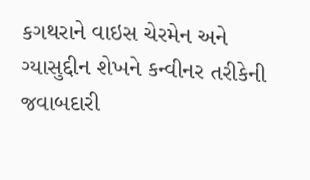કગથરાને વાઇસ ચેરમેન અને ગ્યાસુદ્દીન શેખને કન્વીનર તરીકેની જવાબદારી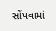સોંપવામાં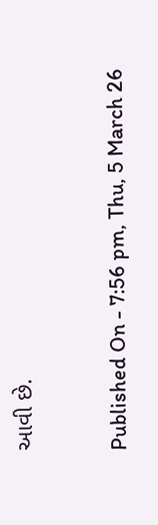આવી છે.

Published On - 7:56 pm, Thu, 5 March 26